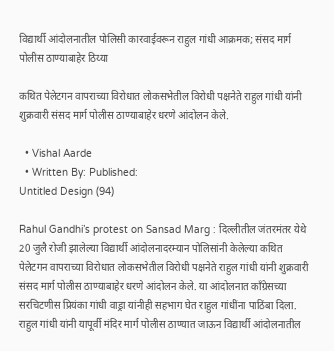विद्यार्थी आंदोलनातील पोलिसी कारवाईवरून राहुल गांधी आक्रमक; संसद मार्ग पोलीस ठाण्याबाहेर ठिय्या

कथित पेलेटगन वापराच्या विरोधात लोकसभेतील विरोधी पक्षनेते राहुल गांधी यांनी शुक्रवारी संसद मार्ग पोलीस ठाण्याबाहेर धरणे आंदोलन केले.

  • Vishal Aarde
  • Written By: Published:
Untitled Design (94)

Rahul Gandhi’s protest on Sansad Marg : दिल्लीतील जंतरमंतर येथे 20 जुलै रोजी झालेल्या विद्यार्थी आंदोलनादरम्यान पोलिसांनी केलेल्या कथित पेलेटगन वापराच्या विरोधात लोकसभेतील विरोधी पक्षनेते राहुल गांधी यांनी शुक्रवारी संसद मार्ग पोलीस ठाण्याबाहेर धरणे आंदोलन केले. या आंदोलनात काँग्रेसच्या सरचिटणीस प्रियंका गांधी वाड्रा यांनीही सहभाग घेत राहुल गांधींना पाठिंबा दिला. राहुल गांधी यांनी यापूर्वी मंदिर मार्ग पोलीस ठाण्यात जाऊन विद्यार्थी आंदोलनातील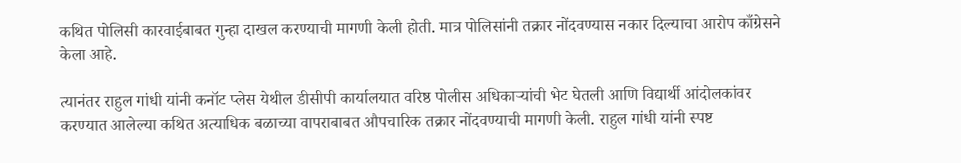कथित पोलिसी कारवाईबाबत गुन्हा दाखल करण्याची मागणी केली होती. मात्र पोलिसांनी तक्रार नोंदवण्यास नकार दिल्याचा आरोप काँग्रेसने केला आहे.

त्यानंतर राहुल गांधी यांनी कनॉट प्लेस येथील डीसीपी कार्यालयात वरिष्ठ पोलीस अधिकाऱ्यांची भेट घेतली आणि विद्यार्थी आंदोलकांवर करण्यात आलेल्या कथित अत्याधिक बळाच्या वापराबाबत औपचारिक तक्रार नोंदवण्याची मागणी केली. राहुल गांधी यांनी स्पष्ट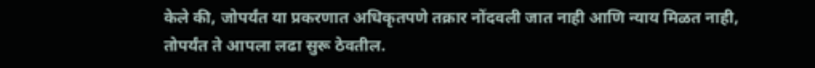केले की, जोपर्यंत या प्रकरणात अधिकृतपणे तक्रार नोंदवली जात नाही आणि न्याय मिळत नाही, तोपर्यंत ते आपला लढा सुरू ठेवतील.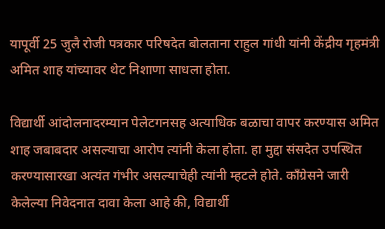यापूर्वी 25 जुलै रोजी पत्रकार परिषदेत बोलताना राहुल गांधी यांनी केंद्रीय गृहमंत्री अमित शाह यांच्यावर थेट निशाणा साधला होता.

विद्यार्थी आंदोलनादरम्यान पेलेटगनसह अत्याधिक बळाचा वापर करण्यास अमित शाह जबाबदार असल्याचा आरोप त्यांनी केला होता. हा मुद्दा संसदेत उपस्थित करण्यासारखा अत्यंत गंभीर असल्याचेही त्यांनी म्हटले होते. काँग्रेसने जारी केलेल्या निवेदनात दावा केला आहे की, विद्यार्थी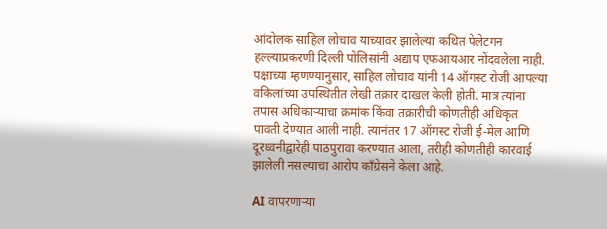आंदोलक साहिल लोचाव याच्यावर झालेल्या कथित पेलेटगन हल्ल्याप्रकरणी दिल्ली पोलिसांनी अद्याप एफआयआर नोंदवलेला नाही. पक्षाच्या म्हणण्यानुसार, साहिल लोचाव यांनी 14 ऑगस्ट रोजी आपल्या वकिलांच्या उपस्थितीत लेखी तक्रार दाखल केली होती. मात्र त्यांना तपास अधिकाऱ्याचा क्रमांक किंवा तक्रारीची कोणतीही अधिकृत पावती देण्यात आली नाही. त्यानंतर 17 ऑगस्ट रोजी ई-मेल आणि दूरध्वनीद्वारेही पाठपुरावा करण्यात आला, तरीही कोणतीही कारवाई झालेली नसल्याचा आरोप काँग्रेसने केला आहे.

AI वापरणाऱ्या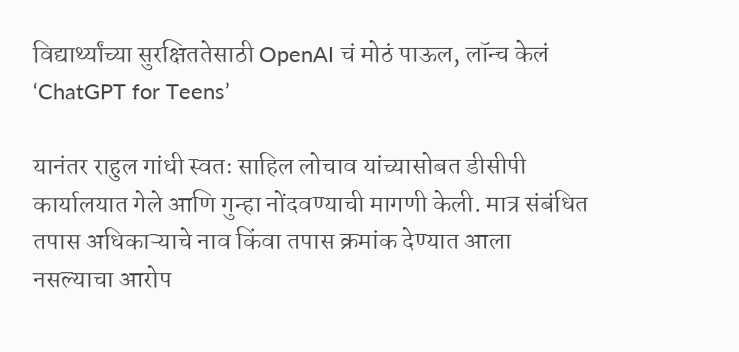विद्यार्थ्यांच्या सुरक्षिततेसाठी OpenAI चं मोठं पाऊल, लॉन्च केलं ‘ChatGPT for Teens’

यानंतर राहुल गांधी स्वतः साहिल लोचाव यांच्यासोबत डीसीपी कार्यालयात गेले आणि गुन्हा नोंदवण्याची मागणी केली. मात्र संबंधित तपास अधिकाऱ्याचे नाव किंवा तपास क्रमांक देण्यात आला नसल्याचा आरोप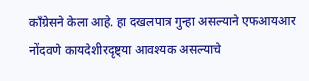काँग्रेसने केला आहे. हा दखलपात्र गुन्हा असल्याने एफआयआर नोंदवणे कायदेशीरदृष्ट्या आवश्यक असल्याचे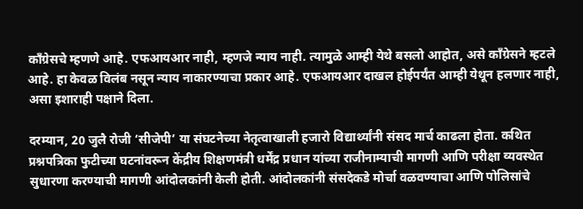काँग्रेसचे म्हणणे आहे. एफआयआर नाही, म्हणजे न्याय नाही. त्यामुळे आम्ही येथे बसलो आहोत, असे काँग्रेसने म्हटले आहे. हा केवळ विलंब नसून न्याय नाकारण्याचा प्रकार आहे. एफआयआर दाखल होईपर्यंत आम्ही येथून हलणार नाही, असा इशाराही पक्षाने दिला.

दरम्यान, 20 जुलै रोजी ‘सीजेपी’ या संघटनेच्या नेतृत्वाखाली हजारो विद्यार्थ्यांनी संसद मार्च काढला होता. कथित प्रश्नपत्रिका फुटीच्या घटनांवरून केंद्रीय शिक्षणमंत्री धर्मेंद्र प्रधान यांच्या राजीनाम्याची मागणी आणि परीक्षा व्यवस्थेत सुधारणा करण्याची मागणी आंदोलकांनी केली होती. आंदोलकांनी संसदेकडे मोर्चा वळवण्याचा आणि पोलिसांचे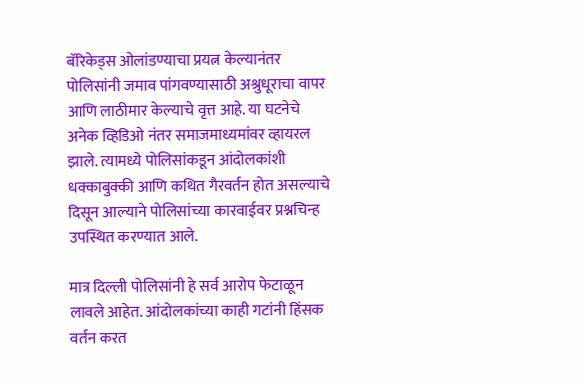बॅरिकेड्स ओलांडण्याचा प्रयत्न केल्यानंतर पोलिसांनी जमाव पांगवण्यासाठी अश्रुधूराचा वापर आणि लाठीमार केल्याचे वृत्त आहे. या घटनेचे अनेक व्हिडिओ नंतर समाजमाध्यमांवर व्हायरल झाले. त्यामध्ये पोलिसांकडून आंदोलकांशी धक्काबुक्की आणि कथित गैरवर्तन होत असल्याचे दिसून आल्याने पोलिसांच्या कारवाईवर प्रश्नचिन्ह उपस्थित करण्यात आले.

मात्र दिल्ली पोलिसांनी हे सर्व आरोप फेटाळून लावले आहेत. आंदोलकांच्या काही गटांनी हिंसक वर्तन करत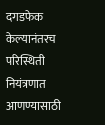दगडफेक केल्यानंतरच परिस्थिती नियंत्रणात आणण्यासाठी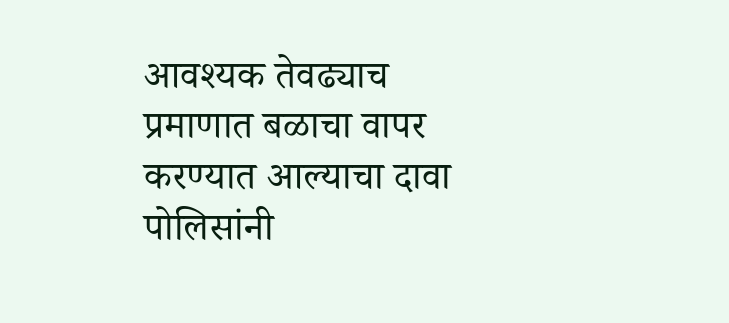आवश्यक तेवढ्याच प्रमाणात बळाचा वापर करण्यात आल्याचा दावा पोलिसांनी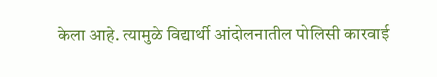केला आहे. त्यामुळे विद्यार्थी आंदोलनातील पोलिसी कारवाई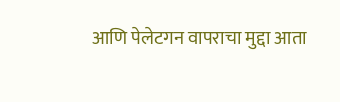आणि पेलेटगन वापराचा मुद्दा आता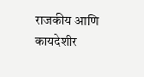राजकीय आणि कायदेशीर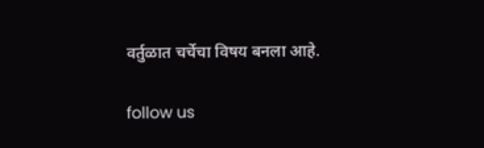वर्तुळात चर्चेचा विषय बनला आहे.

follow us